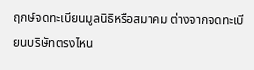ฤกษ์จดทะเบียนมูลนิธิหรือสมาคม ต่างจากจดทะเบียนบริษัทตรงไหน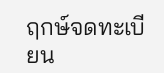ฤกษ์จดทะเบียน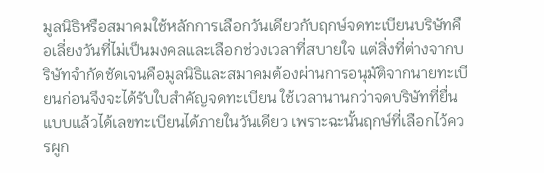มูลนิธิหรือสมาคมใช้หลักการเลือกวันเดียวกับฤกษ์จดทะเบียนบริษัทคือเลี่ยงวันที่ไม่เป็นมงคลและเลือกช่วงเวลาที่สบายใจ แต่สิ่งที่ต่างจากบริษัทจำกัดชัดเจนคือมูลนิธิและสมาคมต้องผ่านการอนุมัติจากนายทะเบียนก่อนจึงจะได้รับใบสำคัญจดทะเบียน ใช้เวลานานกว่าจดบริษัทที่ยื่นแบบแล้วได้เลขทะเบียนได้ภายในวันเดียว เพราะฉะนั้นฤกษ์ที่เลือกไว้ควรผูก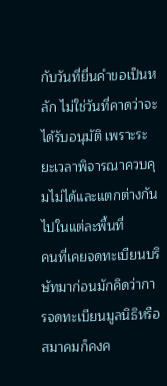กับวันที่ยื่นคำขอเป็นหลัก ไม่ใช่วันที่คาดว่าจะได้รับอนุมัติ เพราะระยะเวลาพิจารณาควบคุมไม่ได้และแตกต่างกันไปในแต่ละพื้นที่
คนที่เคยจดทะเบียนบริษัทมาก่อนมักคิดว่าการจดทะเบียนมูลนิธิหรือสมาคมก็คงค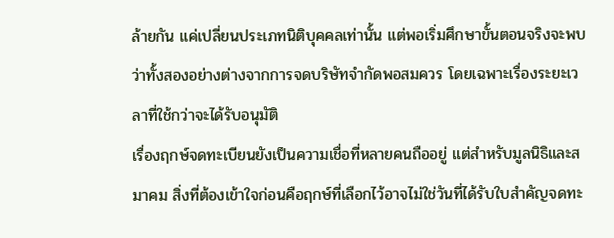ล้ายกัน แค่เปลี่ยนประเภทนิติบุคคลเท่านั้น แต่พอเริ่มศึกษาขั้นตอนจริงจะพบว่าทั้งสองอย่างต่างจากการจดบริษัทจำกัดพอสมควร โดยเฉพาะเรื่องระยะเวลาที่ใช้กว่าจะได้รับอนุมัติ
เรื่องฤกษ์จดทะเบียนยังเป็นความเชื่อที่หลายคนถืออยู่ แต่สำหรับมูลนิธิและสมาคม สิ่งที่ต้องเข้าใจก่อนคือฤกษ์ที่เลือกไว้อาจไม่ใช่วันที่ได้รับใบสำคัญจดทะ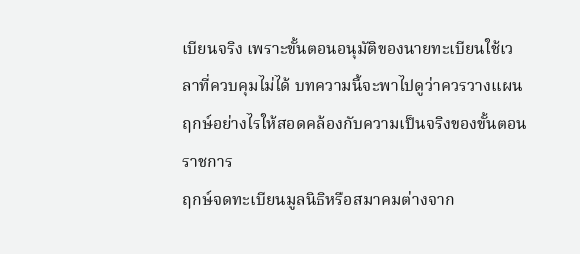เบียนจริง เพราะขั้นตอนอนุมัติของนายทะเบียนใช้เวลาที่ควบคุมไม่ได้ บทความนี้จะพาไปดูว่าควรวางแผนฤกษ์อย่างไรให้สอดคล้องกับความเป็นจริงของขั้นตอนราชการ
ฤกษ์จดทะเบียนมูลนิธิหรือสมาคมต่างจาก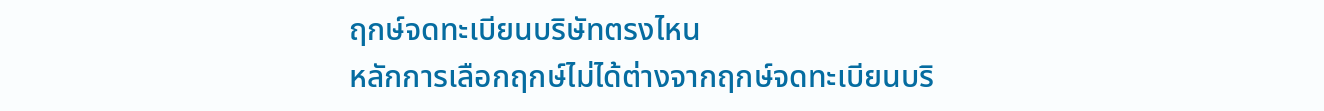ฤกษ์จดทะเบียนบริษัทตรงไหน
หลักการเลือกฤกษ์ไม่ได้ต่างจากฤกษ์จดทะเบียนบริ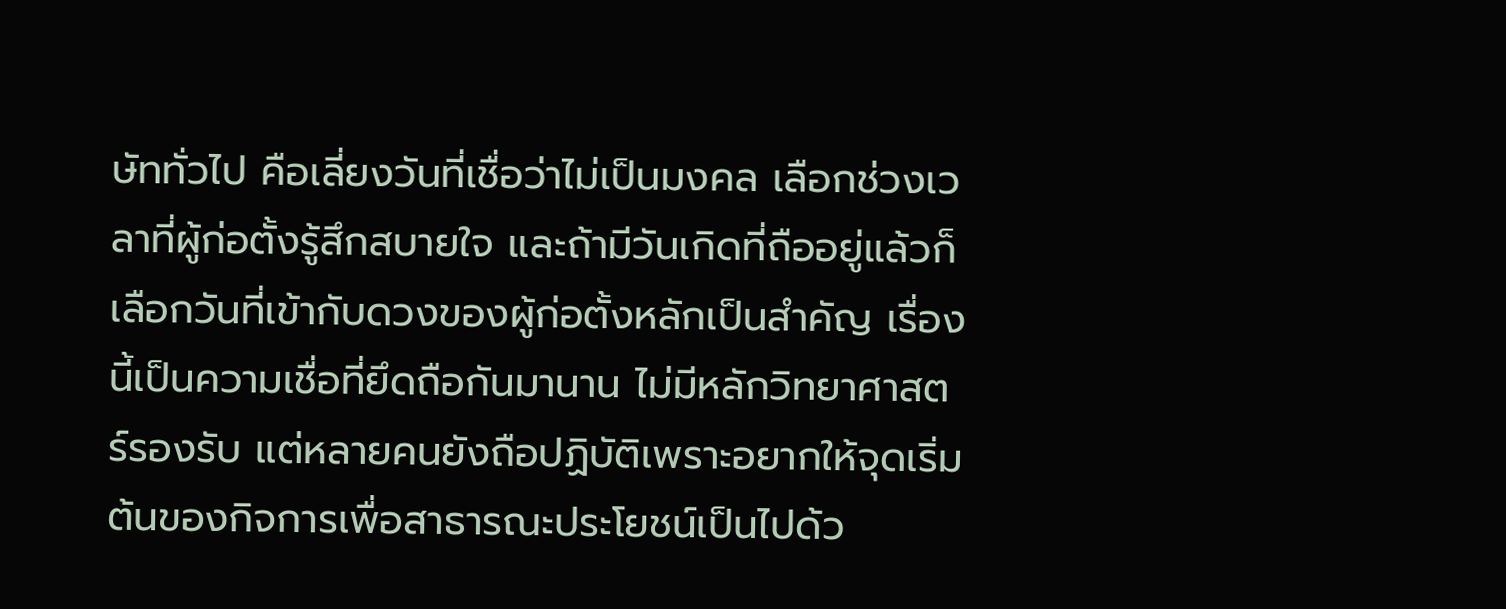ษัททั่วไป คือเลี่ยงวันที่เชื่อว่าไม่เป็นมงคล เลือกช่วงเวลาที่ผู้ก่อตั้งรู้สึกสบายใจ และถ้ามีวันเกิดที่ถืออยู่แล้วก็เลือกวันที่เข้ากับดวงของผู้ก่อตั้งหลักเป็นสำคัญ เรื่องนี้เป็นความเชื่อที่ยึดถือกันมานาน ไม่มีหลักวิทยาศาสตร์รองรับ แต่หลายคนยังถือปฏิบัติเพราะอยากให้จุดเริ่มต้นของกิจการเพื่อสาธารณะประโยชน์เป็นไปด้ว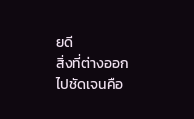ยดี
สิ่งที่ต่างออกไปชัดเจนคือ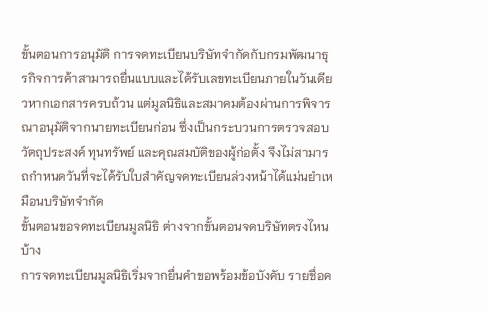ขั้นตอนการอนุมัติ การจดทะเบียนบริษัทจำกัดกับกรมพัฒนาธุรกิจการค้าสามารถยื่นแบบและได้รับเลขทะเบียนภายในวันเดียวหากเอกสารครบถ้วน แต่มูลนิธิและสมาคมต้องผ่านการพิจารณาอนุมัติจากนายทะเบียนก่อน ซึ่งเป็นกระบวนการตรวจสอบวัตถุประสงค์ ทุนทรัพย์ และคุณสมบัติของผู้ก่อตั้ง จึงไม่สามารถกำหนดวันที่จะได้รับใบสำคัญจดทะเบียนล่วงหน้าได้แม่นยำเหมือนบริษัทจำกัด
ขั้นตอนขอจดทะเบียนมูลนิธิ ต่างจากขั้นตอนจดบริษัทตรงไหนบ้าง
การจดทะเบียนมูลนิธิเริ่มจากยื่นคำขอพร้อมข้อบังคับ รายชื่อค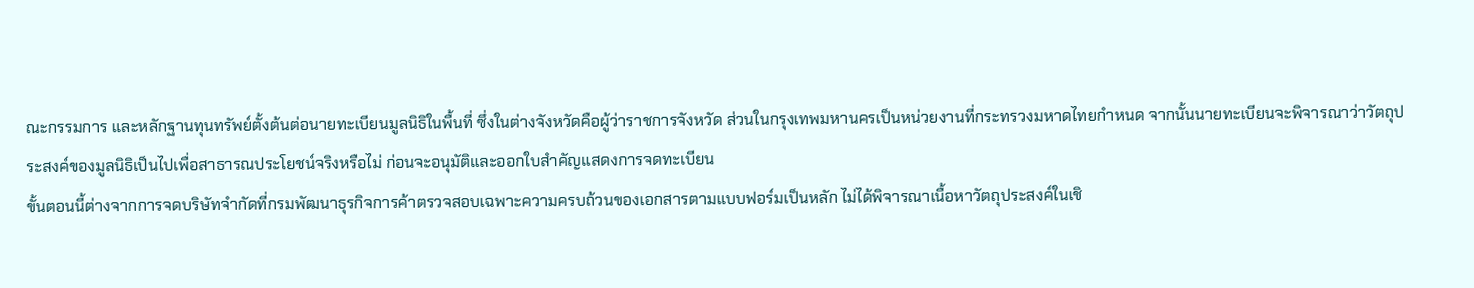ณะกรรมการ และหลักฐานทุนทรัพย์ตั้งต้นต่อนายทะเบียนมูลนิธิในพื้นที่ ซึ่งในต่างจังหวัดคือผู้ว่าราชการจังหวัด ส่วนในกรุงเทพมหานครเป็นหน่วยงานที่กระทรวงมหาดไทยกำหนด จากนั้นนายทะเบียนจะพิจารณาว่าวัตถุประสงค์ของมูลนิธิเป็นไปเพื่อสาธารณประโยชน์จริงหรือไม่ ก่อนจะอนุมัติและออกใบสำคัญแสดงการจดทะเบียน
ขั้นตอนนี้ต่างจากการจดบริษัทจำกัดที่กรมพัฒนาธุรกิจการค้าตรวจสอบเฉพาะความครบถ้วนของเอกสารตามแบบฟอร์มเป็นหลัก ไม่ได้พิจารณาเนื้อหาวัตถุประสงค์ในเชิ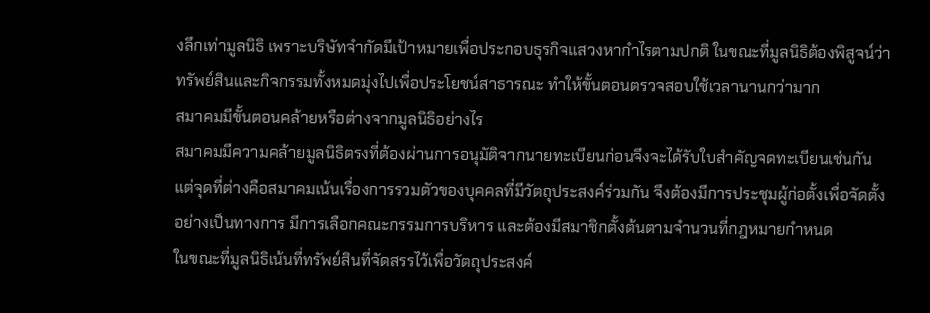งลึกเท่ามูลนิธิ เพราะบริษัทจำกัดมีเป้าหมายเพื่อประกอบธุรกิจแสวงหากำไรตามปกติ ในขณะที่มูลนิธิต้องพิสูจน์ว่าทรัพย์สินและกิจกรรมทั้งหมดมุ่งไปเพื่อประโยชน์สาธารณะ ทำให้ขั้นตอนตรวจสอบใช้เวลานานกว่ามาก
สมาคมมีขั้นตอนคล้ายหรือต่างจากมูลนิธิอย่างไร
สมาคมมีความคล้ายมูลนิธิตรงที่ต้องผ่านการอนุมัติจากนายทะเบียนก่อนจึงจะได้รับใบสำคัญจดทะเบียนเช่นกัน แต่จุดที่ต่างคือสมาคมเน้นเรื่องการรวมตัวของบุคคลที่มีวัตถุประสงค์ร่วมกัน จึงต้องมีการประชุมผู้ก่อตั้งเพื่อจัดตั้งอย่างเป็นทางการ มีการเลือกคณะกรรมการบริหาร และต้องมีสมาชิกตั้งต้นตามจำนวนที่กฎหมายกำหนด
ในขณะที่มูลนิธิเน้นที่ทรัพย์สินที่จัดสรรไว้เพื่อวัตถุประสงค์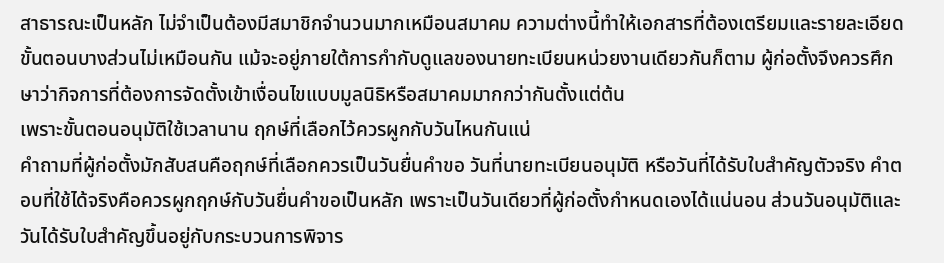สาธารณะเป็นหลัก ไม่จำเป็นต้องมีสมาชิกจำนวนมากเหมือนสมาคม ความต่างนี้ทำให้เอกสารที่ต้องเตรียมและรายละเอียดขั้นตอนบางส่วนไม่เหมือนกัน แม้จะอยู่ภายใต้การกำกับดูแลของนายทะเบียนหน่วยงานเดียวกันก็ตาม ผู้ก่อตั้งจึงควรศึกษาว่ากิจการที่ต้องการจัดตั้งเข้าเงื่อนไขแบบมูลนิธิหรือสมาคมมากกว่ากันตั้งแต่ต้น
เพราะขั้นตอนอนุมัติใช้เวลานาน ฤกษ์ที่เลือกไว้ควรผูกกับวันไหนกันแน่
คำถามที่ผู้ก่อตั้งมักสับสนคือฤกษ์ที่เลือกควรเป็นวันยื่นคำขอ วันที่นายทะเบียนอนุมัติ หรือวันที่ได้รับใบสำคัญตัวจริง คำตอบที่ใช้ได้จริงคือควรผูกฤกษ์กับวันยื่นคำขอเป็นหลัก เพราะเป็นวันเดียวที่ผู้ก่อตั้งกำหนดเองได้แน่นอน ส่วนวันอนุมัติและวันได้รับใบสำคัญขึ้นอยู่กับกระบวนการพิจาร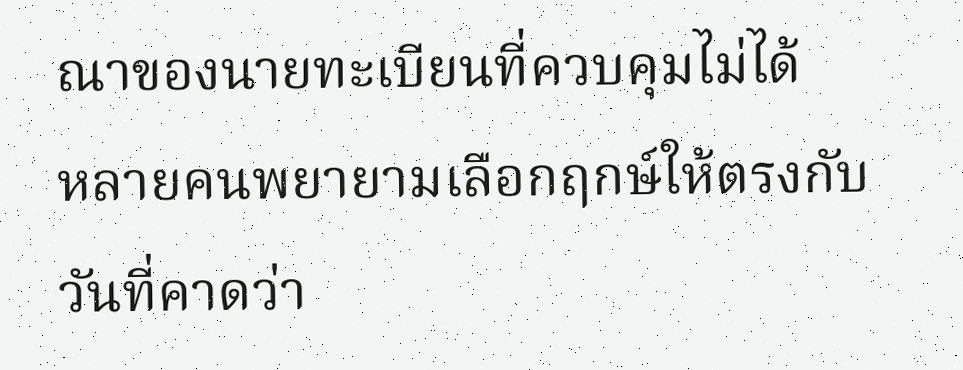ณาของนายทะเบียนที่ควบคุมไม่ได้
หลายคนพยายามเลือกฤกษ์ให้ตรงกับวันที่คาดว่า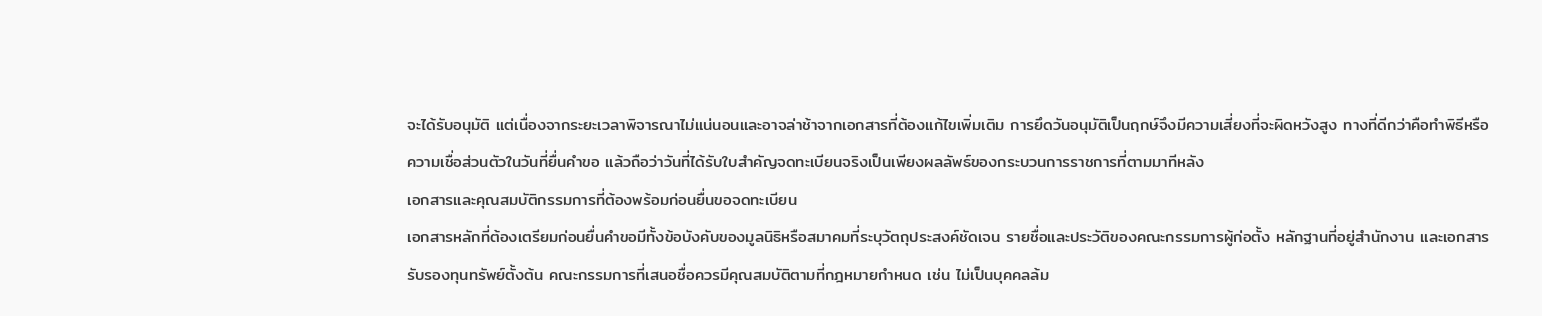จะได้รับอนุมัติ แต่เนื่องจากระยะเวลาพิจารณาไม่แน่นอนและอาจล่าช้าจากเอกสารที่ต้องแก้ไขเพิ่มเติม การยึดวันอนุมัติเป็นฤกษ์จึงมีความเสี่ยงที่จะผิดหวังสูง ทางที่ดีกว่าคือทำพิธีหรือความเชื่อส่วนตัวในวันที่ยื่นคำขอ แล้วถือว่าวันที่ได้รับใบสำคัญจดทะเบียนจริงเป็นเพียงผลลัพธ์ของกระบวนการราชการที่ตามมาทีหลัง
เอกสารและคุณสมบัติกรรมการที่ต้องพร้อมก่อนยื่นขอจดทะเบียน
เอกสารหลักที่ต้องเตรียมก่อนยื่นคำขอมีทั้งข้อบังคับของมูลนิธิหรือสมาคมที่ระบุวัตถุประสงค์ชัดเจน รายชื่อและประวัติของคณะกรรมการผู้ก่อตั้ง หลักฐานที่อยู่สำนักงาน และเอกสารรับรองทุนทรัพย์ตั้งต้น คณะกรรมการที่เสนอชื่อควรมีคุณสมบัติตามที่กฎหมายกำหนด เช่น ไม่เป็นบุคคลล้ม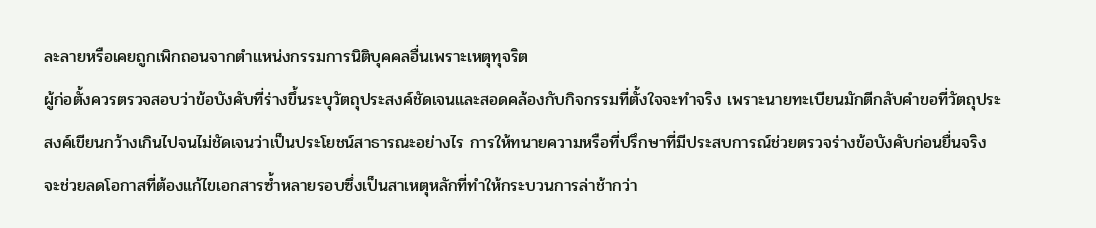ละลายหรือเคยถูกเพิกถอนจากตำแหน่งกรรมการนิติบุคคลอื่นเพราะเหตุทุจริต
ผู้ก่อตั้งควรตรวจสอบว่าข้อบังคับที่ร่างขึ้นระบุวัตถุประสงค์ชัดเจนและสอดคล้องกับกิจกรรมที่ตั้งใจจะทำจริง เพราะนายทะเบียนมักตีกลับคำขอที่วัตถุประสงค์เขียนกว้างเกินไปจนไม่ชัดเจนว่าเป็นประโยชน์สาธารณะอย่างไร การให้ทนายความหรือที่ปรึกษาที่มีประสบการณ์ช่วยตรวจร่างข้อบังคับก่อนยื่นจริง จะช่วยลดโอกาสที่ต้องแก้ไขเอกสารซ้ำหลายรอบซึ่งเป็นสาเหตุหลักที่ทำให้กระบวนการล่าช้ากว่า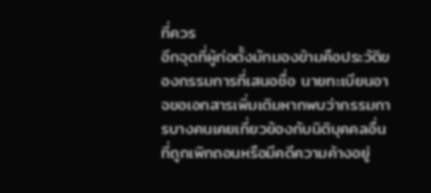ที่ควร
อีกจุดที่ผู้ก่อตั้งมักมองข้ามคือประวัติของกรรมการที่เสนอชื่อ นายทะเบียนอาจขอเอกสารเพิ่มเติมหากพบว่ากรรมการบางคนเคยเกี่ยวข้องกับนิติบุคคลอื่นที่ถูกเพิกถอนหรือมีคดีความค้างอยู่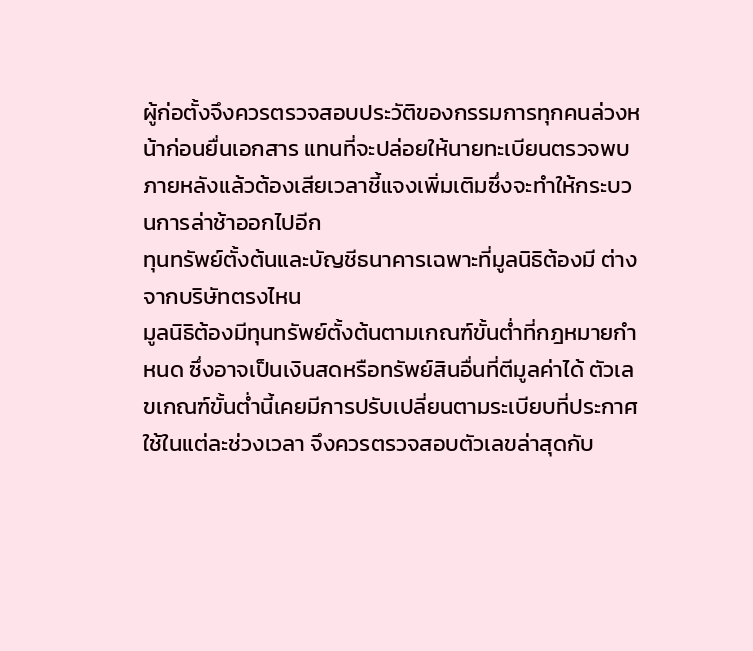ผู้ก่อตั้งจึงควรตรวจสอบประวัติของกรรมการทุกคนล่วงหน้าก่อนยื่นเอกสาร แทนที่จะปล่อยให้นายทะเบียนตรวจพบภายหลังแล้วต้องเสียเวลาชี้แจงเพิ่มเติมซึ่งจะทำให้กระบวนการล่าช้าออกไปอีก
ทุนทรัพย์ตั้งต้นและบัญชีธนาคารเฉพาะที่มูลนิธิต้องมี ต่างจากบริษัทตรงไหน
มูลนิธิต้องมีทุนทรัพย์ตั้งต้นตามเกณฑ์ขั้นต่ำที่กฎหมายกำหนด ซึ่งอาจเป็นเงินสดหรือทรัพย์สินอื่นที่ตีมูลค่าได้ ตัวเลขเกณฑ์ขั้นต่ำนี้เคยมีการปรับเปลี่ยนตามระเบียบที่ประกาศใช้ในแต่ละช่วงเวลา จึงควรตรวจสอบตัวเลขล่าสุดกับ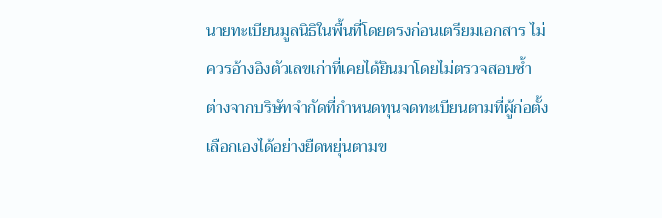นายทะเบียนมูลนิธิในพื้นที่โดยตรงก่อนเตรียมเอกสาร ไม่ควรอ้างอิงตัวเลขเก่าที่เคยได้ยินมาโดยไม่ตรวจสอบซ้ำ
ต่างจากบริษัทจำกัดที่กำหนดทุนจดทะเบียนตามที่ผู้ก่อตั้งเลือกเองได้อย่างยืดหยุ่นตามข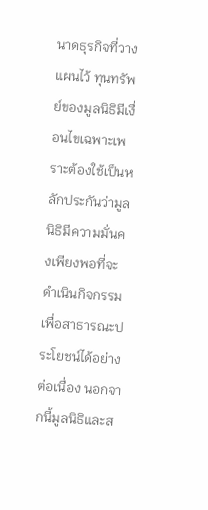นาดธุรกิจที่วางแผนไว้ ทุนทรัพย์ของมูลนิธิมีเงื่อนไขเฉพาะเพราะต้องใช้เป็นหลักประกันว่ามูลนิธิมีความมั่นคงเพียงพอที่จะดำเนินกิจกรรมเพื่อสาธารณะประโยชน์ได้อย่างต่อเนื่อง นอกจากนี้มูลนิธิและส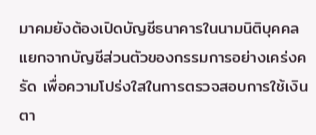มาคมยังต้องเปิดบัญชีธนาคารในนามนิติบุคคลแยกจากบัญชีส่วนตัวของกรรมการอย่างเคร่งครัด เพื่อความโปร่งใสในการตรวจสอบการใช้เงินตา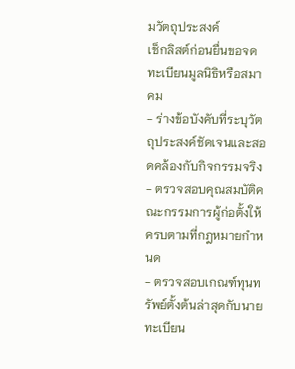มวัตถุประสงค์
เช็กลิสต์ก่อนยื่นขอจดทะเบียนมูลนิธิหรือสมาคม
- ร่างข้อบังคับที่ระบุวัตถุประสงค์ชัดเจนและสอดคล้องกับกิจกรรมจริง
- ตรวจสอบคุณสมบัติคณะกรรมการผู้ก่อตั้งให้ครบตามที่กฎหมายกำหนด
- ตรวจสอบเกณฑ์ทุนทรัพย์ตั้งต้นล่าสุดกับนายทะเบียน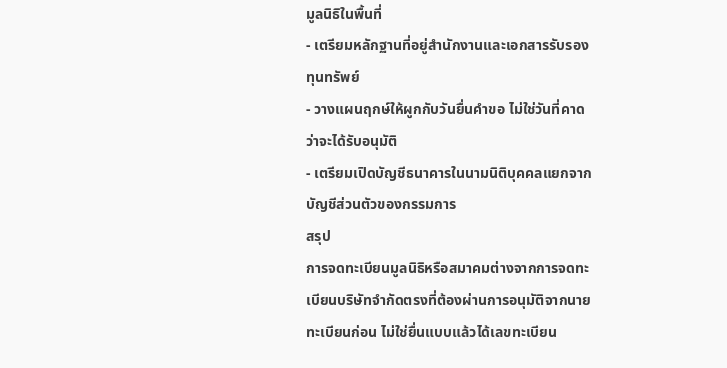มูลนิธิในพื้นที่
- เตรียมหลักฐานที่อยู่สำนักงานและเอกสารรับรองทุนทรัพย์
- วางแผนฤกษ์ให้ผูกกับวันยื่นคำขอ ไม่ใช่วันที่คาดว่าจะได้รับอนุมัติ
- เตรียมเปิดบัญชีธนาคารในนามนิติบุคคลแยกจากบัญชีส่วนตัวของกรรมการ
สรุป
การจดทะเบียนมูลนิธิหรือสมาคมต่างจากการจดทะเบียนบริษัทจำกัดตรงที่ต้องผ่านการอนุมัติจากนายทะเบียนก่อน ไม่ใช่ยื่นแบบแล้วได้เลขทะเบียน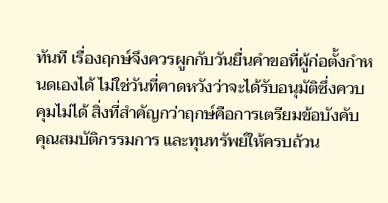ทันที เรื่องฤกษ์จึงควรผูกกับวันยื่นคำขอที่ผู้ก่อตั้งกำหนดเองได้ ไม่ใช่วันที่คาดหวังว่าจะได้รับอนุมัติซึ่งควบคุมไม่ได้ สิ่งที่สำคัญกว่าฤกษ์คือการเตรียมข้อบังคับ คุณสมบัติกรรมการ และทุนทรัพย์ให้ครบถ้วน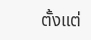ตั้งแต่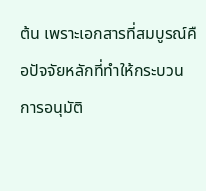ต้น เพราะเอกสารที่สมบูรณ์คือปัจจัยหลักที่ทำให้กระบวนการอนุมัติ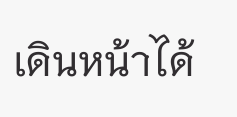เดินหน้าได้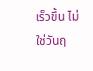เร็วขึ้น ไม่ใช่วันฤ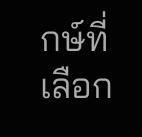กษ์ที่เลือก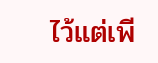ไว้แต่เพี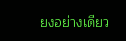ยงอย่างเดียว